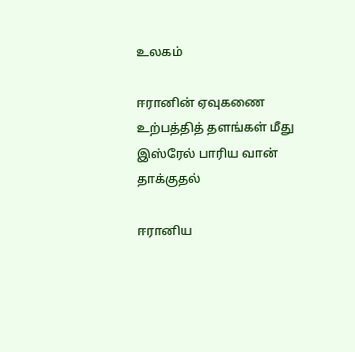உலகம்

ஈரானின் ஏவுகணை உற்பத்தித் தளங்கள் மீது இஸ்ரேல் பாரிய வான் தாக்குதல்

ஈரானிய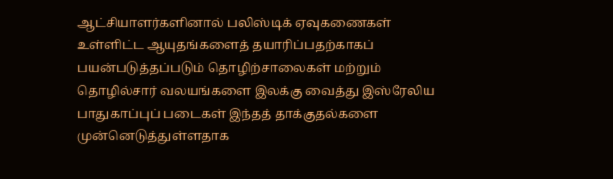ஆட்சியாளர்களினால் பலிஸ்டிக் ஏவுகணைகள் உள்ளிட்ட ஆயுதங்களைத் தயாரிப்பதற்காகப் பயன்படுத்தப்படும் தொழிற்சாலைகள் மற்றும் தொழில்சார் வலயங்களை இலக்கு வைத்து இஸ்ரேலிய பாதுகாப்புப் படைகள் இந்தத் தாக்குதல்களை முன்னெடுத்துள்ளதாக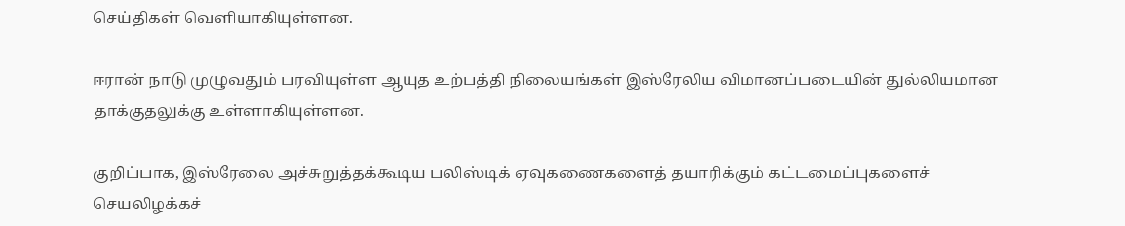செய்திகள் வெளியாகியுள்ளன.

ஈரான் நாடு முழுவதும் பரவியுள்ள ஆயுத உற்பத்தி நிலையங்கள் இஸ்ரேலிய விமானப்படையின் துல்லியமான தாக்குதலுக்கு உள்ளாகியுள்ளன.

குறிப்பாக, இஸ்ரேலை அச்சுறுத்தக்கூடிய பலிஸ்டிக் ஏவுகணைகளைத் தயாரிக்கும் கட்டமைப்புகளைச் செயலிழக்கச்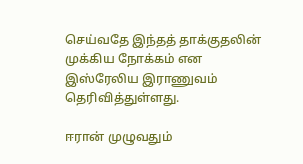செய்வதே இந்தத் தாக்குதலின் முக்கிய நோக்கம் என இஸ்ரேலிய இராணுவம் தெரிவித்துள்ளது.

ஈரான் முழுவதும்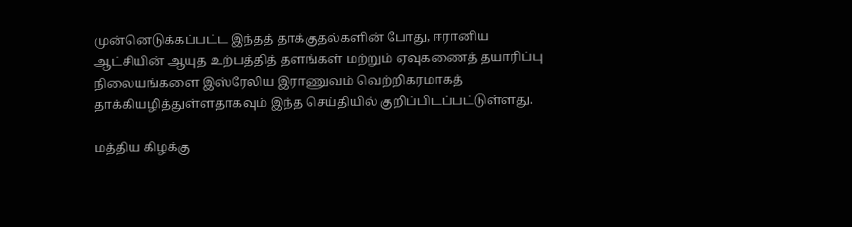முன்னெடுக்கப்பட்ட இந்தத் தாக்குதல்களின் போது, ஈரானிய ஆட்சியின் ஆயுத உற்பத்தித் தளங்கள் மற்றும் ஏவுகணைத் தயாரிப்பு நிலையங்களை இஸ்ரேலிய இராணுவம் வெற்றிகரமாகத் தாக்கியழித்துள்ளதாகவும் இந்த செய்தியில் குறிப்பிடப்பட்டுள்ளது.

மத்திய கிழக்கு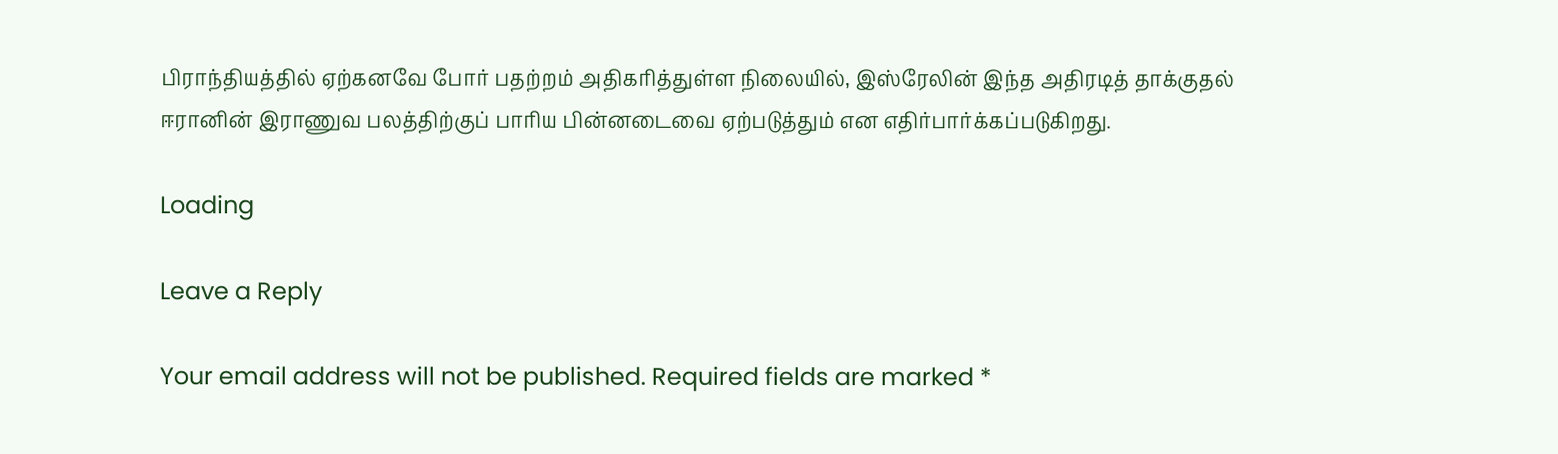பிராந்தியத்தில் ஏற்கனவே போர் பதற்றம் அதிகரித்துள்ள நிலையில், இஸ்ரேலின் இந்த அதிரடித் தாக்குதல் ஈரானின் இராணுவ பலத்திற்குப் பாரிய பின்னடைவை ஏற்படுத்தும் என எதிர்பார்க்கப்படுகிறது.

Loading

Leave a Reply

Your email address will not be published. Required fields are marked *